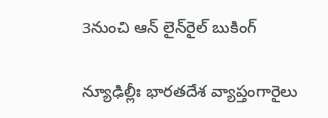3నుంచి ఆన్‌ లైన్‌రైల్‌ బుకింగ్‌

న్యూఢిల్లీః భారతదేశ వ్యాప్తంగారైలు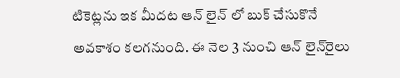టికెట్లను ఇక మీదట ఆన్‌ లైన్‌ లో బుక్‌ చేసుకొనే అవకాశం కలగనుంది. ఈ నెల 3 నుంచి ఆన్‌ లైన్‌రైలు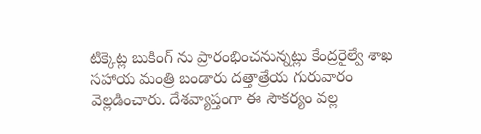టిక్కెట్ల బుకింగ్‌ ను ప్రారంభించనున్నట్లు కేంద్రరైల్వే శాఖ సహాయ మంత్రి బండారు దత్తాత్రేయ గురువారం వెల్లడించారు. దేశవ్యాప్తంగా ఈ సౌకర్యం వల్ల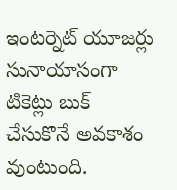ఇంటర్నెట్‌ యూజర్లు సునాయాసంగా టికెట్లు బుక్‌ చేసుకొనే అవకాశం వుంటుంది.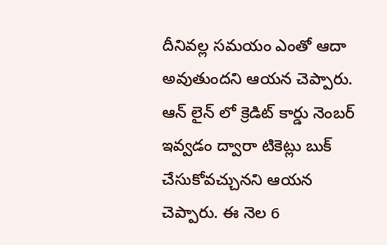దీనివల్ల సమయం ఎంతో ఆదా అవుతుందని ఆయన చెప్పారు. ఆన్‌ లైన్‌ లో క్రెడిట్‌ కార్డు నెంబర్‌ ఇవ్వడం ద్వారా టికెట్లు బుక్‌ చేసుకోవచ్చునని ఆయన చెప్పారు. ఈ నెల 6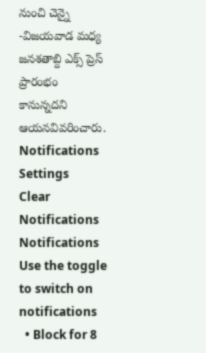నుంచి చెన్నై -విజయవాడ మధ్య జనశతాబ్ది ఎక్స్‌ ప్రెస్‌ ప్రారంభం కానున్నదని ఆయనవివరించారు.
Notifications
Settings
Clear Notifications
Notifications
Use the toggle to switch on notifications
  • Block for 8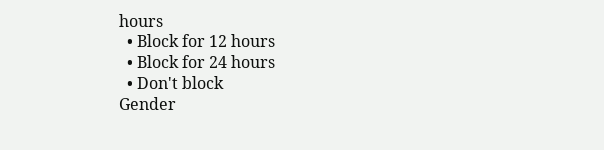hours
  • Block for 12 hours
  • Block for 24 hours
  • Don't block
Gender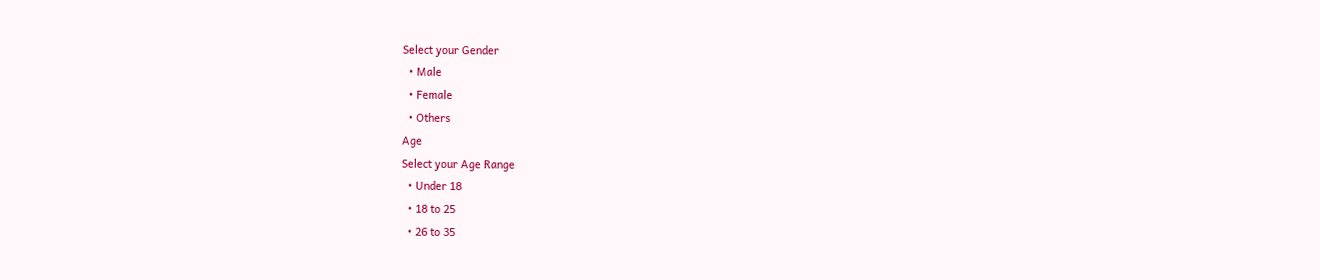Select your Gender
  • Male
  • Female
  • Others
Age
Select your Age Range
  • Under 18
  • 18 to 25
  • 26 to 35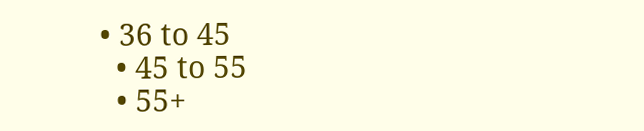• 36 to 45
  • 45 to 55
  • 55+